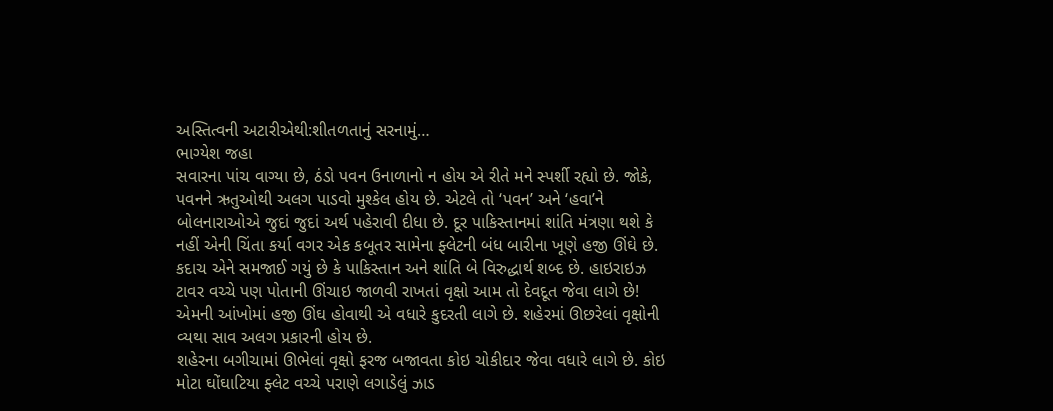અસ્તિત્વની અટારીએથી:શીતળતાનું સરનામું…
ભાગ્યેશ જહા
સવારના પાંચ વાગ્યા છે, ઠંડો પવન ઉનાળાનો ન હોય એ રીતે મને સ્પર્શી રહ્યો છે. જોકે, પવનને ઋતુઓથી અલગ પાડવો મુશ્કેલ હોય છે. એટલે તો ‘પવન’ અને ‘હવા’ને બોલનારાઓએ જુદાં જુદાં અર્થ પહેરાવી દીધા છે. દૂર પાકિસ્તાનમાં શાંતિ મંત્રણા થશે કે નહીં એની ચિંતા કર્યા વગર એક કબૂતર સામેના ફ્લેટની બંધ બારીના ખૂણે હજી ઊંઘે છે.
કદાચ એને સમજાઈ ગયું છે કે પાકિસ્તાન અને શાંતિ બે વિરુદ્ધાર્થ શબ્દ છે. હાઇરાઇઝ ટાવર વચ્ચે પણ પોતાની ઊંચાઇ જાળવી રાખતાં વૃક્ષો આમ તો દેવદૂત જેવા લાગે છે! એમની આંખોમાં હજી ઊંઘ હોવાથી એ વધારે કુદરતી લાગે છે. શહેરમાં ઊછરેલાં વૃક્ષોની વ્યથા સાવ અલગ પ્રકારની હોય છે.
શહેરના બગીચામાં ઊભેલાં વૃક્ષો ફરજ બજાવતા કોઇ ચોકીદાર જેવા વધારે લાગે છે. કોઇ મોટા ઘોંઘાટિયા ફ્લેટ વચ્ચે પરાણે લગાડેલું ઝાડ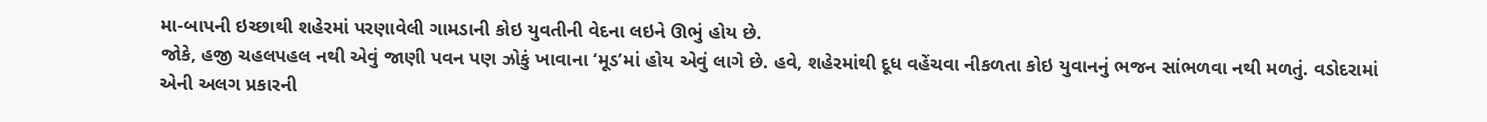મા-બાપની ઇચ્છાથી શહેરમાં પરણાવેલી ગામડાની કોઇ યુવતીની વેદના લઇને ઊભું હોય છે.
જોકે, હજી ચહલપહલ નથી એવું જાણી પવન પણ ઝોકું ખાવાના ‘મૂડ’માં હોય એવું લાગે છે. હવે, શહેરમાંથી દૂધ વહેંચવા નીકળતા કોઇ યુવાનનું ભજન સાંભળવા નથી મળતું. વડોદરામાં એની અલગ પ્રકારની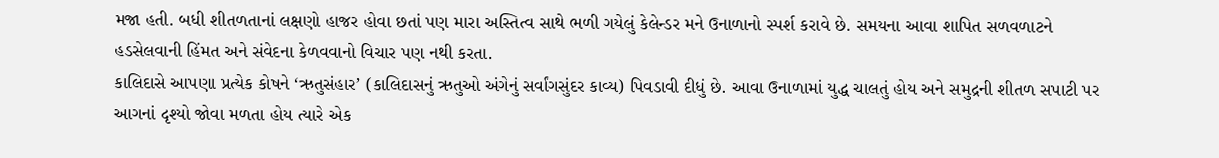મજા હતી. બધી શીતળતાનાં લક્ષણો હાજર હોવા છતાં પણ મારા અસ્તિત્વ સાથે ભળી ગયેલું કેલેન્ડર મને ઉનાળાનો સ્પર્શ કરાવે છે. સમયના આવા શાપિત સળવળાટને હડસેલવાની હિંમત અને સંવેદના કેળવવાનો વિચાર પણ નથી કરતા.
કાલિદાસે આપણા પ્રત્યેક કોષને ‘ઋતુસંહાર’ (કાલિદાસનું ઋતુઓ અંગેનું સર્વાંગસુંદર કાવ્ય) પિવડાવી દીધું છે. આવા ઉનાળામાં યુદ્ધ ચાલતું હોય અને સમુદ્રની શીતળ સપાટી પર આગનાં દૃશ્યો જોવા મળતા હોય ત્યારે એક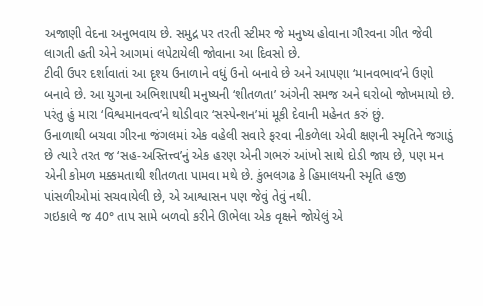અજાણી વેદના અનુભવાય છે. સમુદ્ર પર તરતી સ્ટીમર જે મનુષ્ય હોવાના ગૌરવના ગીત જેવી લાગતી હતી એને આગમાં લપેટાયેલી જોવાના આ દિવસો છે.
ટીવી ઉપર દર્શાવાતાં આ દૃશ્ય ઉનાળાને વધું ઉનો બનાવે છે અને આપણા ‘માનવભાવ’ને ઉણો બનાવે છે. આ યુગના અભિશાપથી મનુષ્યની ‘શીતળતા’ અંગેની સમજ અને ઘરોબો જોખમાયો છે. પરંતુ હું મારા ‘વિશ્વમાનવત્વ’ને થોડીવાર ‘સસ્પેન્શન’માં મૂકી દેવાની મહેનત કરું છું.
ઉનાળાથી બચવા ગીરના જંગલમાં એક વહેલી સવારે ફરવા નીકળેલા એવી ક્ષણની સ્મૃતિને જગાડું છે ત્યારે તરત જ ‘સહ-અસ્તિત્ત્વ’નું એક હરણ એની ગભરું આંખો સાથે દોડી જાય છે, પણ મન એની કોમળ મક્કમતાથી શીતળતા પામવા મથે છે. કુંભલગઢ કે હિમાલયની સ્મૃતિ હજી પાંસળીઓમાં સચવાયેલી છે, એ આશ્વાસન પણ જેવું તેવું નથી.
ગઇકાલે જ 40° તાપ સામે બળવો કરીને ઊભેલા એક વૃક્ષને જોયેલું એ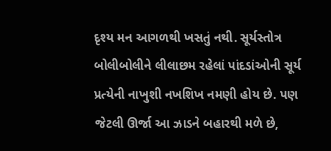દૃશ્ય મન આગળથી ખસતું નથી. સૂર્યસ્તોત્ર બોલીબોલીને લીલાછમ રહેલાં પાંદડાંઓની સૂર્ય પ્રત્યેની નાખુશી નખશિખ નમણી હોય છે. પણ જેટલી ઊર્જા આ ઝાડને બહારથી મળે છે,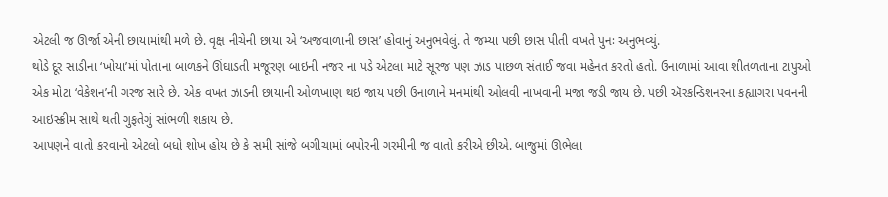એટલી જ ઊર્જા એની છાયામાંથી મળે છે. વૃક્ષ નીચેની છાયા એ ‘અજવાળાની છાસ’ હોવાનું અનુભવેલું. તે જમ્યા પછી છાસ પીતી વખતે પુનઃ અનુભવ્યું.
થોડે દૂર સાડીના ‘ખોયા’માં પોતાના બાળકને ઊંઘાડતી મજૂરણ બાઇની નજર ના પડે એટલા માટે સૂરજ પણ ઝાડ પાછળ સંતાઈ જવા મહેનત કરતો હતો. ઉનાળામાં આવા શીતળતાના ટાપુઓ એક મોટા ‘વેકેશન’ની ગરજ સારે છે. એક વખત ઝાડની છાયાની ઓળખાણ થઇ જાય પછી ઉનાળાને મનમાંથી ઓલવી નાખવાની મજા જડી જાય છે. પછી ઍરકન્ડિશનરના કહ્યાગરા પવનની આઇસ્ક્રીમ સાથે થતી ગુફતેગું સાંભળી શકાય છે.
આપણને વાતો કરવાનો એટલો બધો શોખ હોય છે કે સમી સાંજે બગીચામાં બપોરની ગરમીની જ વાતો કરીએ છીએ. બાજુમાં ઊભેલા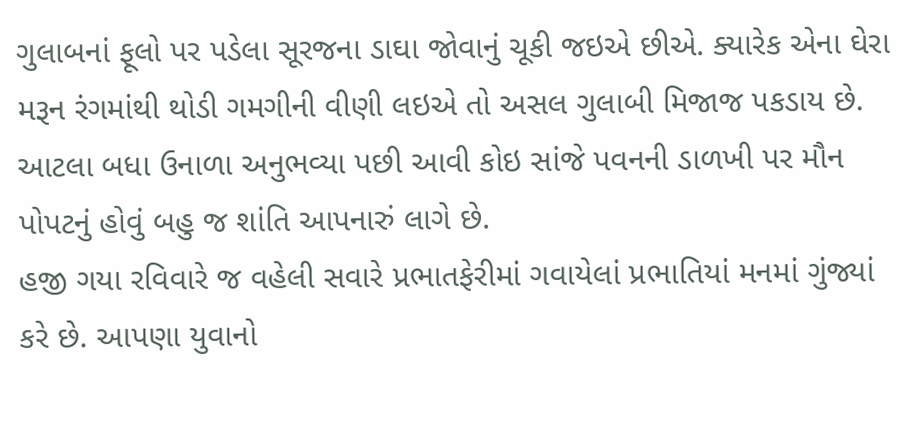ગુલાબનાં ફૂલો પર પડેલા સૂરજના ડાઘા જોવાનું ચૂકી જઇએ છીએ. ક્યારેક એના ઘેરા મરૂન રંગમાંથી થોડી ગમગીની વીણી લઇએ તો અસલ ગુલાબી મિજાજ પકડાય છે. આટલા બધા ઉનાળા અનુભવ્યા પછી આવી કોઇ સાંજે પવનની ડાળખી પર મૌન પોપટનું હોવું બહુ જ શાંતિ આપનારું લાગે છે.
હજી ગયા રવિવારે જ વહેલી સવારે પ્રભાતફેરીમાં ગવાયેલાં પ્રભાતિયાં મનમાં ગુંજ્યાં કરે છે. આપણા યુવાનો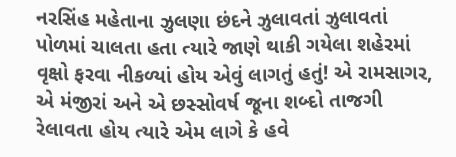નરસિંહ મહેતાના ઝુલણા છંદને ઝુલાવતાં ઝુલાવતાં પોળમાં ચાલતા હતા ત્યારે જાણે થાકી ગયેલા શહેરમાં વૃક્ષો ફરવા નીકળ્યાં હોય એવું લાગતું હતું! એ રામસાગર, એ મંજીરાં અને એ છસ્સોવર્ષ જૂના શબ્દો તાજગી રેલાવતા હોય ત્યારે એમ લાગે કે હવે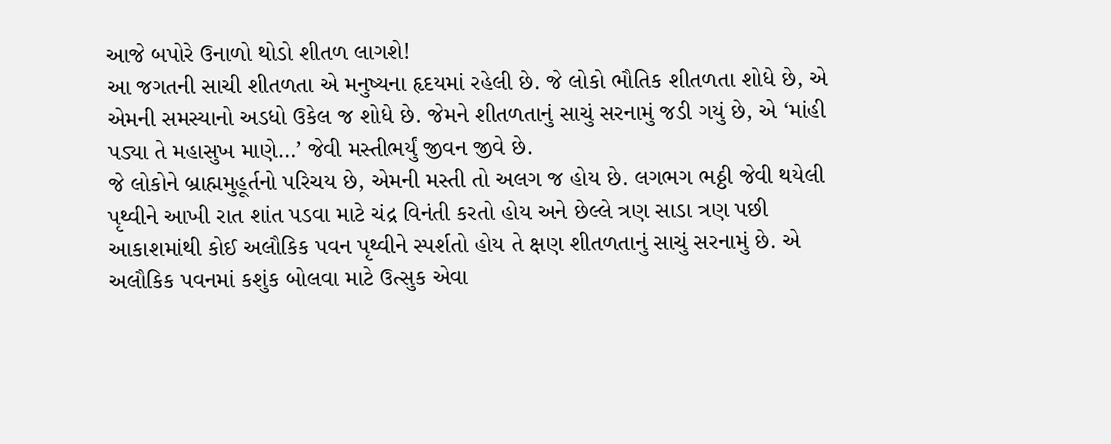આજે બપોરે ઉનાળો થોડો શીતળ લાગશે!
આ જગતની સાચી શીતળતા એ મનુષ્યના હૃદયમાં રહેલી છે. જે લોકો ભૌતિક શીતળતા શોધે છે, એ એમની સમસ્યાનો અડધો ઉકેલ જ શોધે છે. જેમને શીતળતાનું સાચું સરનામું જડી ગયું છે, એ ‘માંહી પડ્યા તે મહાસુખ માણે…’ જેવી મસ્તીભર્યું જીવન જીવે છે.
જે લોકોને બ્રાહ્મમુહૂર્તનો પરિચય છે, એમની મસ્તી તો અલગ જ હોય છે. લગભગ ભઠ્ઠી જેવી થયેલી પૃથ્વીને આખી રાત શાંત પડવા માટે ચંદ્ર વિનંતી કરતો હોય અને છેલ્લે ત્રણ સાડા ત્રણ પછી આકાશમાંથી કોઈ અલૌકિક પવન પૃથ્વીને સ્પર્શતો હોય તે ક્ષણ શીતળતાનું સાચું સરનામું છે. એ અલૌકિક પવનમાં કશુંક બોલવા માટે ઉત્સુક એવા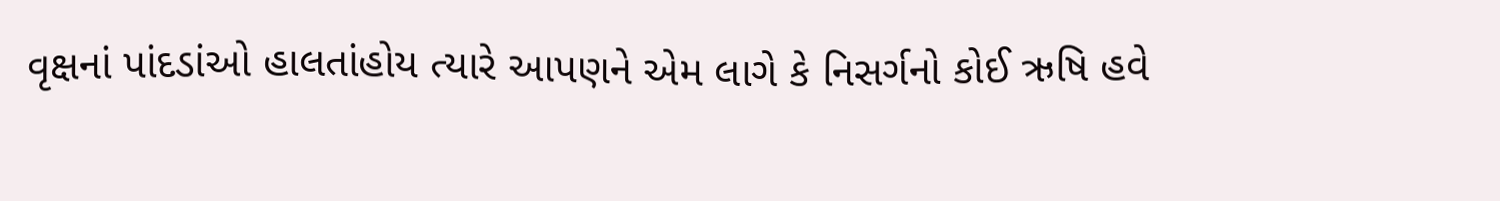વૃક્ષનાં પાંદડાંઓ હાલતાંહોય ત્યારે આપણને એમ લાગે કે નિસર્ગનો કોઈ ઋષિ હવે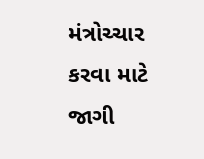મંત્રોચ્ચાર કરવા માટે જાગી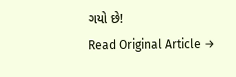ગયો છે!
Read Original Article →